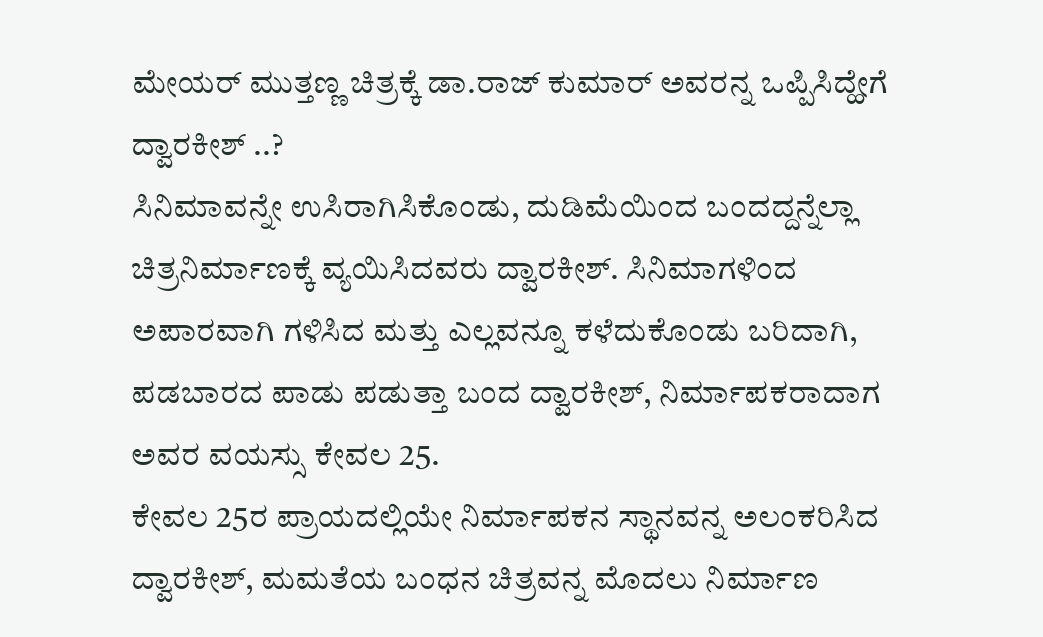ಮೇಯರ್ ಮುತ್ತಣ್ಣ ಚಿತ್ರಕ್ಕೆ ಡಾ.ರಾಜ್ ಕುಮಾರ್ ಅವರನ್ನ ಒಪ್ಪಿಸಿದ್ಹೇಗೆ ದ್ವಾರಕೀಶ್ ..?
ಸಿನಿಮಾವನ್ನೇ ಉಸಿರಾಗಿಸಿಕೊಂಡು, ದುಡಿಮೆಯಿಂದ ಬಂದದ್ದನ್ನೆಲ್ಲಾ ಚಿತ್ರನಿರ್ಮಾಣಕ್ಕೆ ವ್ಯಯಿಸಿದವರು ದ್ವಾರಕೀಶ್. ಸಿನಿಮಾಗಳಿಂದ ಅಪಾರವಾಗಿ ಗಳಿಸಿದ ಮತ್ತು ಎಲ್ಲವನ್ನೂ ಕಳೆದುಕೊಂಡು ಬರಿದಾಗಿ, ಪಡಬಾರದ ಪಾಡು ಪಡುತ್ತಾ ಬಂದ ದ್ವಾರಕೀಶ್, ನಿರ್ಮಾಪಕರಾದಾಗ ಅವರ ವಯಸ್ಸು ಕೇವಲ 25.
ಕೇವಲ 25ರ ಪ್ರಾಯದಲ್ಲಿಯೇ ನಿರ್ಮಾಪಕನ ಸ್ಥಾನವನ್ನ ಅಲಂಕರಿಸಿದ ದ್ವಾರಕೀಶ್, ಮಮತೆಯ ಬಂಧನ ಚಿತ್ರವನ್ನ ಮೊದಲು ನಿರ್ಮಾಣ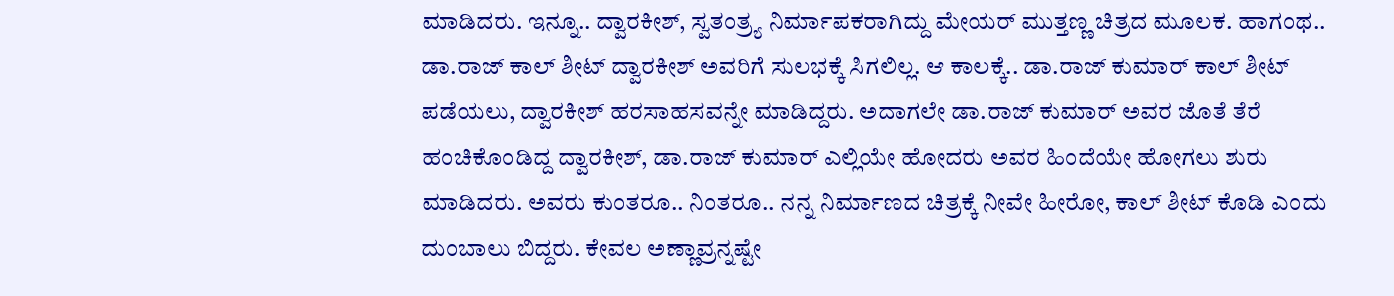ಮಾಡಿದರು. ಇನ್ನೂ.. ದ್ವಾರಕೀಶ್, ಸ್ವತಂತ್ರ್ಯ ನಿರ್ಮಾಪಕರಾಗಿದ್ದು ಮೇಯರ್ ಮುತ್ತಣ್ಣ ಚಿತ್ರದ ಮೂಲಕ. ಹಾಗಂಥ.. ಡಾ.ರಾಜ್ ಕಾಲ್ ಶೀಟ್ ದ್ವಾರಕೀಶ್ ಅವರಿಗೆ ಸುಲಭಕ್ಕೆ ಸಿಗಲಿಲ್ಲ. ಆ ಕಾಲಕ್ಕೆ.. ಡಾ.ರಾಜ್ ಕುಮಾರ್ ಕಾಲ್ ಶೀಟ್ ಪಡೆಯಲು, ದ್ವಾರಕೀಶ್ ಹರಸಾಹಸವನ್ನೇ ಮಾಡಿದ್ದರು. ಅದಾಗಲೇ ಡಾ.ರಾಜ್ ಕುಮಾರ್ ಅವರ ಜೊತೆ ತೆರೆ ಹಂಚಿಕೊಂಡಿದ್ದ ದ್ವಾರಕೀಶ್, ಡಾ.ರಾಜ್ ಕುಮಾರ್ ಎಲ್ಲಿಯೇ ಹೋದರು ಅವರ ಹಿಂದೆಯೇ ಹೋಗಲು ಶುರು ಮಾಡಿದರು. ಅವರು ಕುಂತರೂ.. ನಿಂತರೂ.. ನನ್ನ ನಿರ್ಮಾಣದ ಚಿತ್ರಕ್ಕೆ ನೀವೇ ಹೀರೋ, ಕಾಲ್ ಶೀಟ್ ಕೊಡಿ ಎಂದು ದುಂಬಾಲು ಬಿದ್ದರು. ಕೇವಲ ಅಣ್ಣಾವ್ರನ್ನಷ್ಟೇ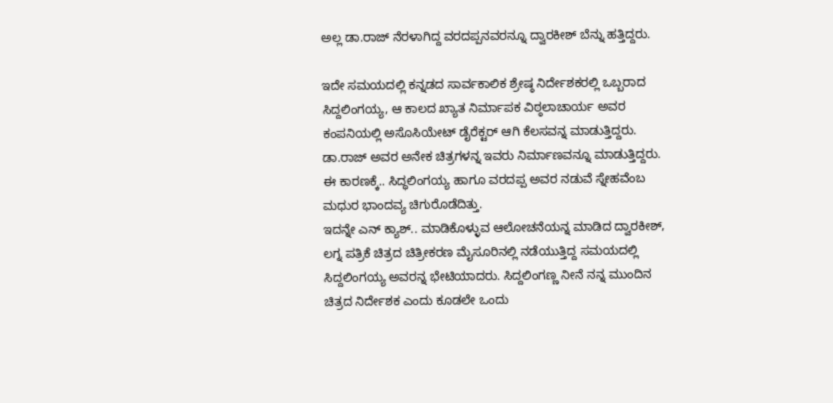ಅಲ್ಲ ಡಾ.ರಾಜ್ ನೆರಳಾಗಿದ್ದ ವರದಪ್ಪನವರನ್ನೂ ದ್ವಾರಕೀಶ್ ಬೆನ್ನು ಹತ್ತಿದ್ದರು.

ಇದೇ ಸಮಯದಲ್ಲಿ ಕನ್ನಡದ ಸಾರ್ವಕಾಲಿಕ ಶ್ರೇಷ್ಠ ನಿರ್ದೇಶಕರಲ್ಲಿ ಒಬ್ಬರಾದ ಸಿದ್ದಲಿಂಗಯ್ಯ, ಆ ಕಾಲದ ಖ್ಯಾತ ನಿರ್ಮಾಪಕ ವಿಠ್ಠಲಾಚಾರ್ಯ ಅವರ ಕಂಪನಿಯಲ್ಲಿ ಅಸೊಸಿಯೇಟ್ ಡೈರೆಕ್ಟರ್ ಆಗಿ ಕೆಲಸವನ್ನ ಮಾಡುತ್ತಿದ್ದರು. ಡಾ.ರಾಜ್ ಅವರ ಅನೇಕ ಚಿತ್ರಗಳನ್ನ ಇವರು ನಿರ್ಮಾಣವನ್ನೂ ಮಾಡುತ್ತಿದ್ದರು. ಈ ಕಾರಣಕ್ಕೆ.. ಸಿದ್ಧಲಿಂಗಯ್ಯ ಹಾಗೂ ವರದಪ್ಪ ಅವರ ನಡುವೆ ಸ್ನೇಹವೆಂಬ ಮಧುರ ಭಾಂದವ್ಯ ಚಿಗುರೊಡೆದಿತ್ತು.
ಇದನ್ನೇ ಎನ್ ಕ್ಯಾಶ್.. ಮಾಡಿಕೊಳ್ಳುವ ಆಲೋಚನೆಯನ್ನ ಮಾಡಿದ ದ್ವಾರಕೀಶ್, ಲಗ್ನ ಪತ್ರಿಕೆ ಚಿತ್ರದ ಚಿತ್ರೀಕರಣ ಮೈಸೂರಿನಲ್ಲಿ ನಡೆಯುತ್ತಿದ್ದ ಸಮಯದಲ್ಲಿ ಸಿದ್ದಲಿಂಗಯ್ಯ ಅವರನ್ನ ಭೇಟಿಯಾದರು. ಸಿದ್ದಲಿಂಗಣ್ಣ ನೀನೆ ನನ್ನ ಮುಂದಿನ ಚಿತ್ರದ ನಿರ್ದೇಶಕ ಎಂದು ಕೂಡಲೇ ಒಂದು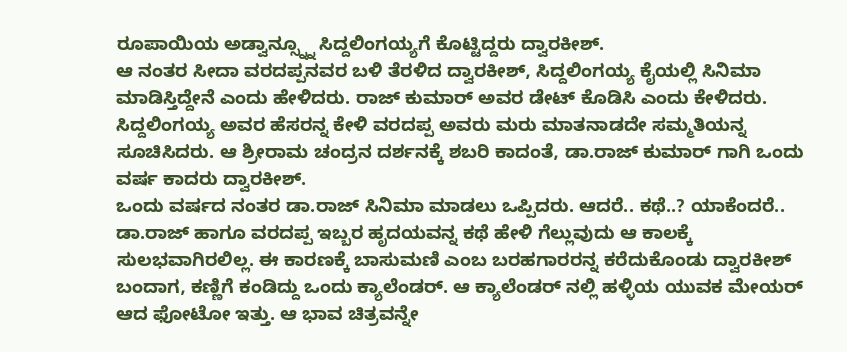ರೂಪಾಯಿಯ ಅಡ್ವಾನ್ಸ್ನ್ನೂ ಸಿದ್ದಲಿಂಗಯ್ಯಗೆ ಕೊಟ್ಟಿದ್ದರು ದ್ವಾರಕೀಶ್.
ಆ ನಂತರ ಸೀದಾ ವರದಪ್ಪನವರ ಬಳಿ ತೆರಳಿದ ದ್ವಾರಕೀಶ್, ಸಿದ್ದಲಿಂಗಯ್ಯ ಕೈಯಲ್ಲಿ ಸಿನಿಮಾ ಮಾಡಿಸ್ತಿದ್ದೇನೆ ಎಂದು ಹೇಳಿದರು. ರಾಜ್ ಕುಮಾರ್ ಅವರ ಡೇಟ್ ಕೊಡಿಸಿ ಎಂದು ಕೇಳಿದರು. ಸಿದ್ದಲಿಂಗಯ್ಯ ಅವರ ಹೆಸರನ್ನ ಕೇಳಿ ವರದಪ್ಪ ಅವರು ಮರು ಮಾತನಾಡದೇ ಸಮ್ಮತಿಯನ್ನ ಸೂಚಿಸಿದರು. ಆ ಶ್ರೀರಾಮ ಚಂದ್ರನ ದರ್ಶನಕ್ಕೆ ಶಬರಿ ಕಾದಂತೆ, ಡಾ.ರಾಜ್ ಕುಮಾರ್ ಗಾಗಿ ಒಂದು ವರ್ಷ ಕಾದರು ದ್ವಾರಕೀಶ್.
ಒಂದು ವರ್ಷದ ನಂತರ ಡಾ.ರಾಜ್ ಸಿನಿಮಾ ಮಾಡಲು ಒಪ್ಪಿದರು. ಆದರೆ.. ಕಥೆ..? ಯಾಕೆಂದರೆ.. ಡಾ.ರಾಜ್ ಹಾಗೂ ವರದಪ್ಪ ಇಬ್ಬರ ಹೃದಯವನ್ನ ಕಥೆ ಹೇಳಿ ಗೆಲ್ಲುವುದು ಆ ಕಾಲಕ್ಕೆ ಸುಲಭವಾಗಿರಲಿಲ್ಲ. ಈ ಕಾರಣಕ್ಕೆ ಬಾಸುಮಣಿ ಎಂಬ ಬರಹಗಾರರನ್ನ ಕರೆದುಕೊಂಡು ದ್ವಾರಕೀಶ್ ಬಂದಾಗ, ಕಣ್ಣಿಗೆ ಕಂಡಿದ್ದು ಒಂದು ಕ್ಯಾಲೆಂಡರ್. ಆ ಕ್ಯಾಲೆಂಡರ್ ನಲ್ಲಿ ಹಳ್ಳಿಯ ಯುವಕ ಮೇಯರ್ ಆದ ಫೋಟೋ ಇತ್ತು. ಆ ಭಾವ ಚಿತ್ರವನ್ನೇ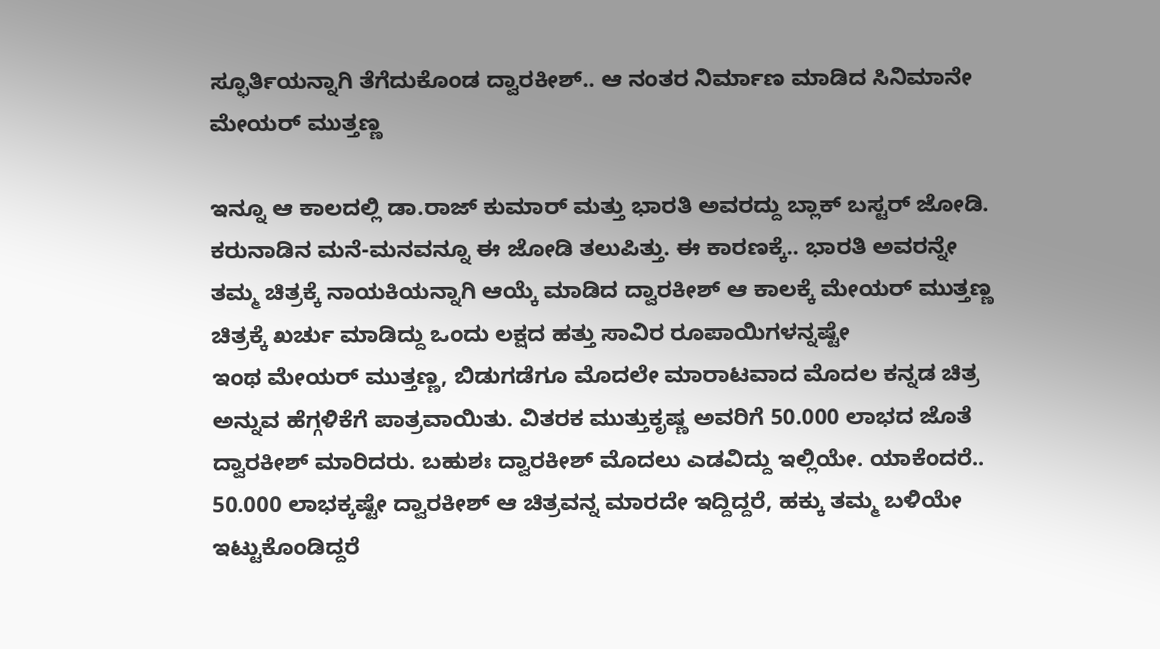ಸ್ಫೂರ್ತಿಯನ್ನಾಗಿ ತೆಗೆದುಕೊಂಡ ದ್ವಾರಕೀಶ್.. ಆ ನಂತರ ನಿರ್ಮಾಣ ಮಾಡಿದ ಸಿನಿಮಾನೇ ಮೇಯರ್ ಮುತ್ತಣ್ಣ

ಇನ್ನೂ ಆ ಕಾಲದಲ್ಲಿ ಡಾ.ರಾಜ್ ಕುಮಾರ್ ಮತ್ತು ಭಾರತಿ ಅವರದ್ದು ಬ್ಲಾಕ್ ಬಸ್ಟರ್ ಜೋಡಿ. ಕರುನಾಡಿನ ಮನೆ-ಮನವನ್ನೂ ಈ ಜೋಡಿ ತಲುಪಿತ್ತು. ಈ ಕಾರಣಕ್ಕೆ.. ಭಾರತಿ ಅವರನ್ನೇ ತಮ್ಮ ಚಿತ್ರಕ್ಕೆ ನಾಯಕಿಯನ್ನಾಗಿ ಆಯ್ಕೆ ಮಾಡಿದ ದ್ವಾರಕೀಶ್ ಆ ಕಾಲಕ್ಕೆ ಮೇಯರ್ ಮುತ್ತಣ್ಣ ಚಿತ್ರಕ್ಕೆ ಖರ್ಚು ಮಾಡಿದ್ದು ಒಂದು ಲಕ್ಷದ ಹತ್ತು ಸಾವಿರ ರೂಪಾಯಿಗಳನ್ನಷ್ಟೇ
ಇಂಥ ಮೇಯರ್ ಮುತ್ತಣ್ಣ, ಬಿಡುಗಡೆಗೂ ಮೊದಲೇ ಮಾರಾಟವಾದ ಮೊದಲ ಕನ್ನಡ ಚಿತ್ರ ಅನ್ನುವ ಹೆಗ್ಗಳಿಕೆಗೆ ಪಾತ್ರವಾಯಿತು. ವಿತರಕ ಮುತ್ತುಕೃಷ್ಣ ಅವರಿಗೆ 50.000 ಲಾಭದ ಜೊತೆ ದ್ವಾರಕೀಶ್ ಮಾರಿದರು. ಬಹುಶಃ ದ್ವಾರಕೀಶ್ ಮೊದಲು ಎಡವಿದ್ದು ಇಲ್ಲಿಯೇ. ಯಾಕೆಂದರೆ.. 50.000 ಲಾಭಕ್ಕಷ್ಟೇ ದ್ವಾರಕೀಶ್ ಆ ಚಿತ್ರವನ್ನ ಮಾರದೇ ಇದ್ದಿದ್ದರೆ, ಹಕ್ಕು ತಮ್ಮ ಬಳಿಯೇ ಇಟ್ಟುಕೊಂಡಿದ್ದರೆ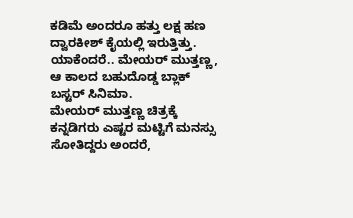ಕಡಿಮೆ ಅಂದರೂ ಹತ್ತು ಲಕ್ಷ ಹಣ ದ್ವಾರಕೀಶ್ ಕೈಯಲ್ಲಿ ಇರುತ್ತಿತ್ತು. ಯಾಕೆಂದರೆ.. ಮೇಯರ್ ಮುತ್ತಣ್ಣ, ಆ ಕಾಲದ ಬಹುದೊಡ್ಡ ಬ್ಲಾಕ್ ಬಸ್ಟರ್ ಸಿನಿಮಾ.
ಮೇಯರ್ ಮುತ್ತಣ್ಣ ಚಿತ್ರಕ್ಕೆ ಕನ್ನಡಿಗರು ಎಷ್ಟರ ಮಟ್ಟಿಗೆ ಮನಸ್ಸು ಸೋತಿದ್ದರು ಅಂದರೆ,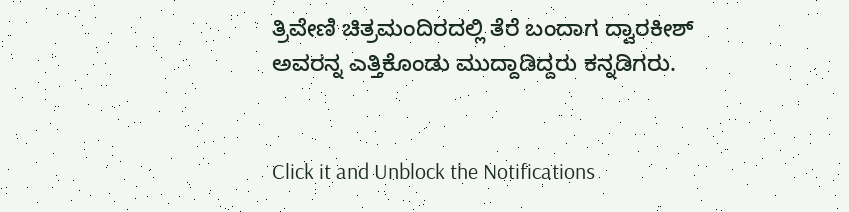ತ್ರಿವೇಣಿ ಚಿತ್ರಮಂದಿರದಲ್ಲಿ ತೆರೆ ಬಂದಾಗ ದ್ವಾರಕೀಶ್ ಅವರನ್ನ ಎತ್ತಿಕೊಂಡು ಮುದ್ದಾಡಿದ್ದರು ಕನ್ನಡಿಗರು.


Click it and Unblock the Notifications